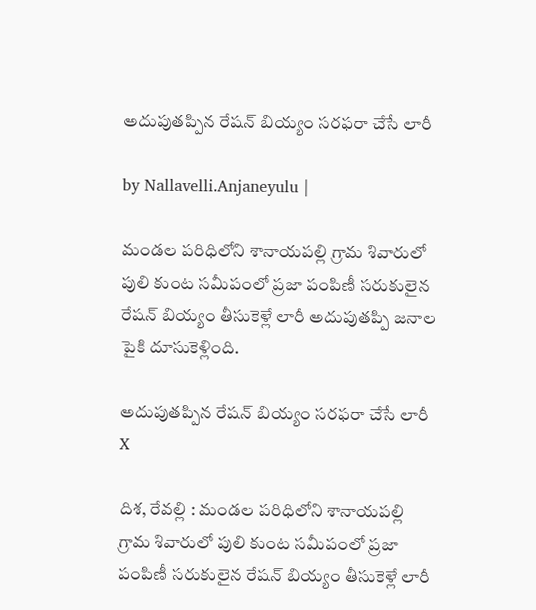అదుపుతప్పిన రేషన్ బియ్యం సరఫరా చేసే లారీ

by Nallavelli.Anjaneyulu |

మండల పరిధిలోని శానాయపల్లి గ్రామ శివారులో పులి కుంట స‌మీపంలో ప్రజా పంపిణీ సరుకులైన రేషన్ బియ్యం తీసుకెళ్లే లారీ అదుపుతప్పి జనాల పైకి దూసుకెళ్లింది.

అదుపుతప్పిన రేషన్ బియ్యం సరఫరా చేసే లారీ
X

దిశ‌, రేవ‌ల్లి : మండల పరిధిలోని శానాయపల్లి గ్రామ శివారులో పులి కుంట స‌మీపంలో ప్రజా పంపిణీ సరుకులైన రేషన్ బియ్యం తీసుకెళ్లే లారీ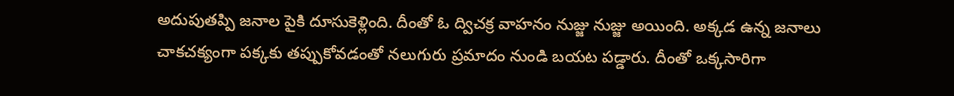అదుపుతప్పి జనాల పైకి దూసుకెళ్లింది. దీంతో ఓ ద్విచక్ర వాహనం నుజ్జు నుజ్జు అయింది. అక్కడ ఉన్న జనాలు చాకచక్యంగా పక్కకు తప్పుకోవడంతో నలుగురు ప్రమాదం నుండి బయట ప‌డ్డారు. దీంతో ఒక్క‌సారిగా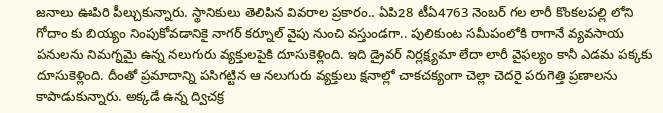జనాలు ఊపిరి పీల్చుకున్నారు. స్థానికులు తెలిపిన వివ‌రాల ప్ర‌కారం.. ఏపి28 టీఏ4763 నెంబర్ గల లారీ కొంకలపల్లి లోని గోదాం కు బియ్యం నింపుకోవడానికై నాగర్ కర్నూల్ వైపు నుంచి వస్తుండగా.. పులికుంట సమీపంలోకి రాగానే వ్యవసాయ పనులను నిమగ్నమై ఉన్న నలుగురు వ్యక్తులపైకి దూసుకెళ్లింది. ఇది డ్రైవర్ నిర్లక్ష్యమా లేదా లారీ వైఫల్యం కానీ ఎడమ పక్కకు దూసుకెళ్లింది. దీంతో ప్రమాదాన్ని పసిగట్టిన ఆ నలుగురు వ్యక్తులు క్షనాల్లో చాకచక్యంగా చెల్లా చెదరై పరుగెత్తి ప్రణాలను కాపాడుకున్నారు. అక్కడే ఉన్న ద్విచక్ర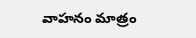వాహనం మాత్రం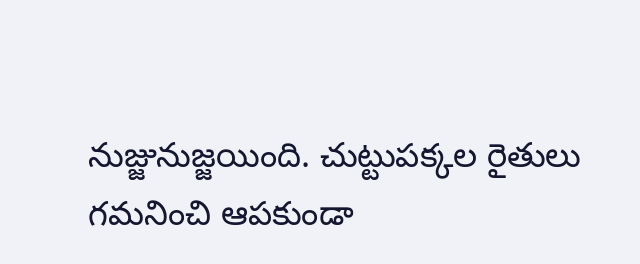నుజ్జునుజ్జయింది. చుట్టుపక్కల రైతులు గమనించి ఆపకుండా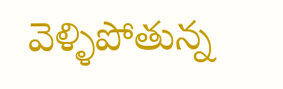వెళ్ళిపోతున్న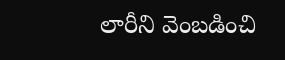లారీని వెంబడించి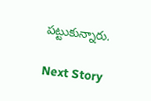పట్టుకున్నారు.

Next Story